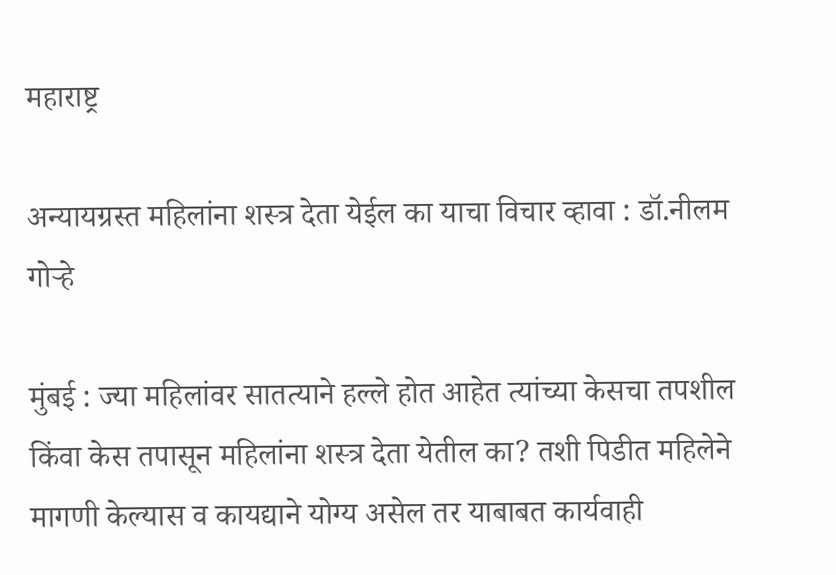महाराष्ट्र

अन्यायग्रस्त महिलांना शस्त्र देता येईल का याचा विचार व्हावा : डॉ.नीलम गोऱ्हे

मुंबई : ज्या महिलांवर सातत्याने हल्ले होत आहेत त्यांच्या केसचा तपशील किंवा केस तपासून महिलांना शस्त्र देता येतील का? तशी पिडीत महिलेने मागणी केल्यास व कायद्याने योग्य असेल तर याबाबत कार्यवाही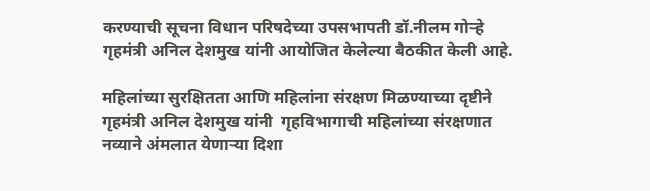करण्याची सूचना विधान परिषदेच्या उपसभापती डॉ.नीलम गोऱ्हे
गृहमंत्री अनिल देशमुख यांनी आयोजित केलेल्या बैठकीत केली आहे.

महिलांच्या सुरक्षितता आणि महिलांना संरक्षण मिळण्याच्या दृष्टीने गृहमंत्री अनिल देशमुख यांनी  गृहविभागाची महिलांच्या संरक्षणात नव्याने अंमलात येणाऱ्या दिशा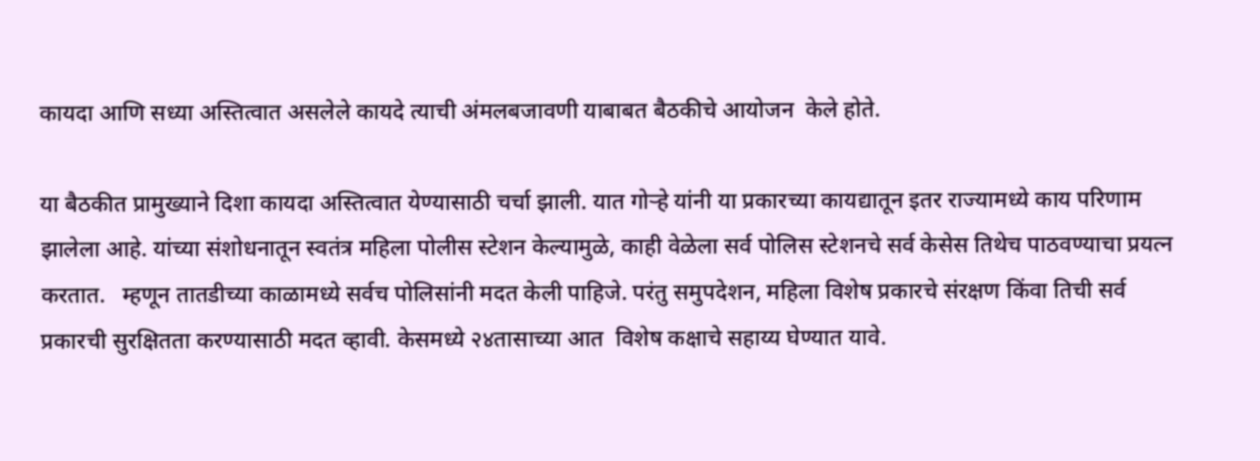कायदा आणि सध्या अस्तित्वात असलेले कायदे त्याची अंमलबजावणी याबाबत बैठकीचे आयोजन  केले होते.

या बैठकीत प्रामुख्याने दिशा कायदा अस्तित्वात येण्यासाठी चर्चा झाली. यात गोऱ्हे यांनी या प्रकारच्या कायद्यातून इतर राज्यामध्ये काय परिणाम झालेला आहे. यांच्या संशोधनातून स्वतंत्र महिला पोलीस स्टेशन केल्यामुळे, काही वेळेला सर्व पोलिस स्टेशनचे सर्व केसेस तिथेच पाठवण्याचा प्रयत्न करतात.   म्हणून तातडीच्या काळामध्ये सर्वच पोलिसांनी मदत केली पाहिजे. परंतु समुपदेशन, महिला विशेष प्रकारचे संरक्षण किंवा तिची सर्व प्रकारची सुरक्षितता करण्यासाठी मदत व्हावी. केसमध्ये २४तासाच्या आत  विशेष कक्षाचे सहाय्य घेण्यात यावे.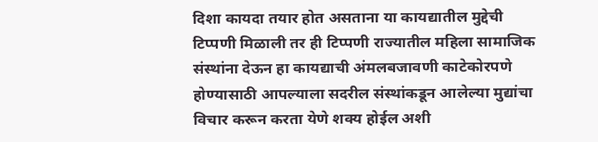दिशा कायदा तयार होत असताना या कायद्यातील मुद्देची टिप्पणी मिळाली तर ही टिप्पणी राज्यातील महिला सामाजिक संस्थांना देऊन हा कायद्याची अंमलबजावणी काटेकोरपणे होण्यासाठी आपल्याला सदरील संस्थांकडून आलेल्या मुद्यांचा विचार करून करता येणे शक्य होईल अशी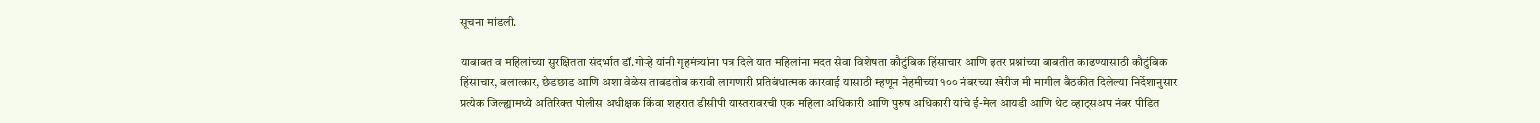सूचना मांडली.

याबाबत व महिलांच्या सुरक्षितता संदर्भात डॉ.गोऱ्हे यांनी गृहमंत्र्यांना पत्र दिले यात महिलांना मदत सेवा विशेषता कौटुंबिक हिंसाचार आणि इतर प्रश्नांच्या बाबतीत काढण्यासाठी कौटुंबिक हिंसाचार, बलात्कार, छेडछाड आणि अशा वेळेस ताबडतोब करावी लागणारी प्रतिबंधात्मक कारवाई यासाठी म्हणून नेहमीच्या १०० नंबरच्या खेरीज मी मागील बैठकीत दिलेल्या निर्देशानुसार प्रत्येक जिल्ह्यामध्ये अतिरिक्त पोलीस अधीक्षक किंवा शहरात डीसीपी यास्तरावरची एक महिला अधिकारी आणि पुरुष अधिकारी यांचे ई-मेल आयडी आणि थेट व्हाट्सअप नंबर पीडित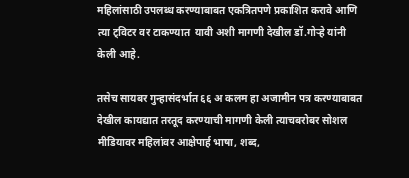महिलांसाठी उपलब्ध करण्याबाबत एकत्रितपणे प्रकाशित करावे आणि त्या ट्विटर वर टाकण्यात  यावी अशी मागणी देखील डॉ.गोऱ्हे यांनी केली आहे.

तसेच सायबर गुन्हासंदर्भात ६६ अ कलम हा अजामीन पत्र करण्याबाबत देखील कायद्यात तरतूद करण्याची मागणी केली त्याचबरोबर सोशल मीडियावर महिलांवर आक्षेपार्ह भाषा, शब्द,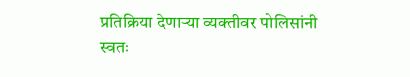प्रतिक्रिया देणाऱ्या व्यक्तीवर पोलिसांनी स्वतः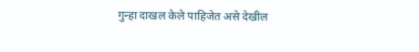गुन्हा दाखल केले पाहिजेत असे देखील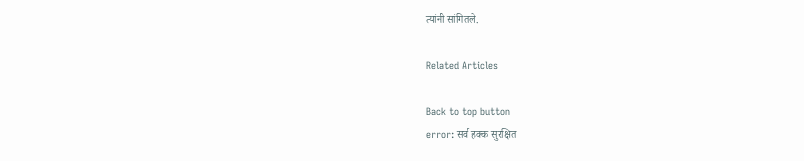त्यांनी सांगितले.

Related Articles

Back to top button
error: सर्व हक्क सुरक्षित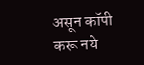असून कॉपी करू नये